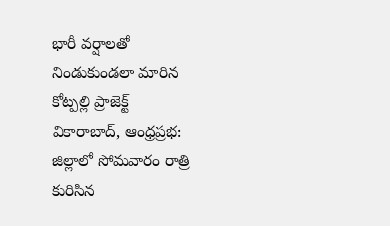భారీ వర్షాలతో నిండుకుండలా మారిన కోట్పల్లి ప్రాజెక్ట్
వికారాబాద్, ఆంధ్రప్రభ: జిల్లాలో సోమవారం రాత్రి కురిసిన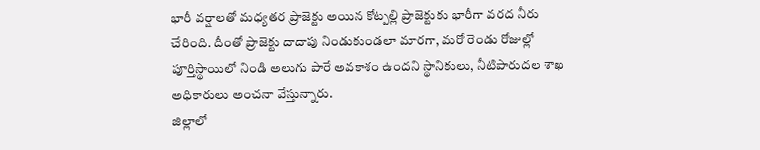భారీ వర్షాలతో మధ్యతర ప్రాజెక్టు అయిన కోట్పల్లి ప్రాజెక్టుకు భారీగా వరద నీరు చేరింది. దీంతో ప్రాజెక్టు దాదాపు నిండుకుండలా మారగా, మరో రెండు రోజుల్లో పూర్తిస్థాయిలో నిండి అలుగు పారే అవకాశం ఉందని స్థానికులు, నీటిపారుదల శాఖ అధికారులు అంచనా వేస్తున్నారు.
జిల్లాలో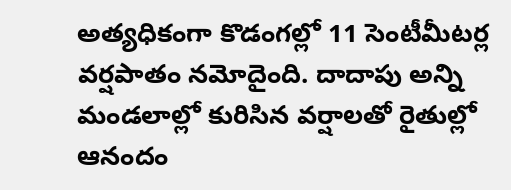అత్యధికంగా కొడంగల్లో 11 సెంటీమీటర్ల వర్షపాతం నమోదైంది. దాదాపు అన్ని మండలాల్లో కురిసిన వర్షాలతో రైతుల్లో ఆనందం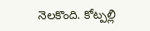నెలకొంది. కోట్పల్లి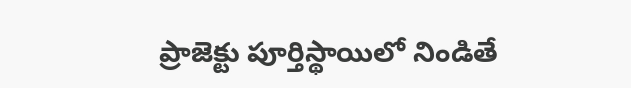ప్రాజెక్టు పూర్తిస్థాయిలో నిండితే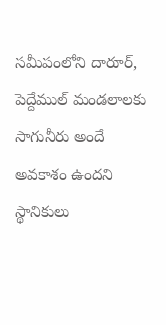సమీపంలోని దారూర్, పెద్దేముల్ మండలాలకు సాగునీరు అందే అవకాశం ఉందని స్థానికులు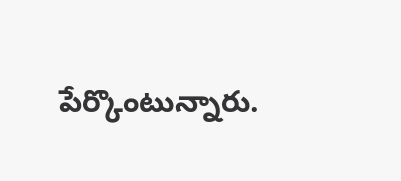పేర్కొంటున్నారు.